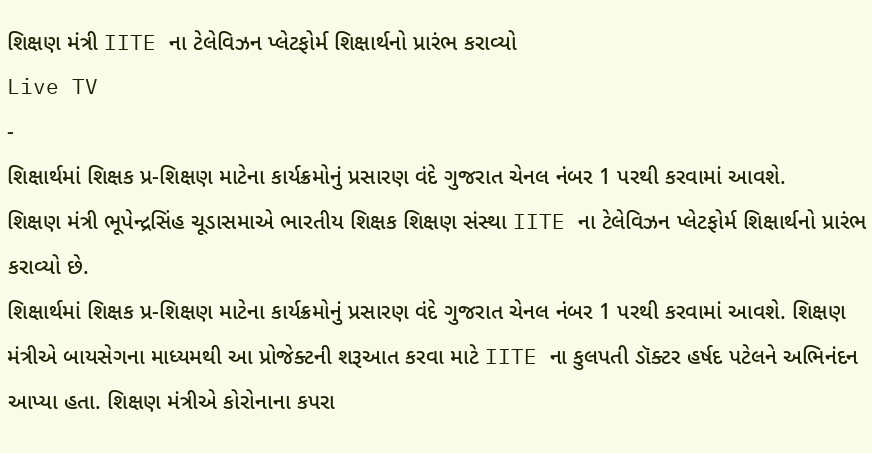શિક્ષણ મંત્રી IITE ના ટેલેવિઝન પ્લેટફોર્મ શિક્ષાર્થનો પ્રારંભ કરાવ્યો
Live TV
-
શિક્ષાર્થમાં શિક્ષક પ્ર-શિક્ષણ માટેના કાર્યક્રમોનું પ્રસારણ વંદે ગુજરાત ચેનલ નંબર 1 પરથી કરવામાં આવશે.
શિક્ષણ મંત્રી ભૂપેન્દ્રસિંહ ચૂડાસમાએ ભારતીય શિક્ષક શિક્ષણ સંસ્થા IITE ના ટેલેવિઝન પ્લેટફોર્મ શિક્ષાર્થનો પ્રારંભ કરાવ્યો છે.
શિક્ષાર્થમાં શિક્ષક પ્ર-શિક્ષણ માટેના કાર્યક્રમોનું પ્રસારણ વંદે ગુજરાત ચેનલ નંબર 1 પરથી કરવામાં આવશે. શિક્ષણ મંત્રીએ બાયસેગના માધ્યમથી આ પ્રોજેક્ટની શરૂઆત કરવા માટે IITE ના કુલપતી ડૉક્ટર હર્ષદ પટેલને અભિનંદન આપ્યા હતા. શિક્ષણ મંત્રીએ કોરોનાના કપરા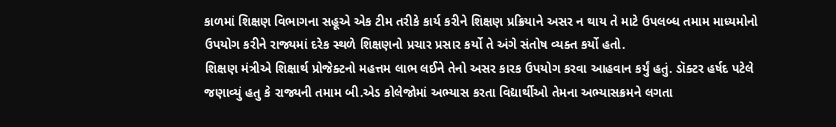કાળમાં શિક્ષણ વિભાગના સહૂએ એક ટીમ તરીકે કાર્ય કરીને શિક્ષણ પ્રક્રિયાને અસર ન થાય તે માટે ઉપલબ્ધ તમામ માધ્યમોનો ઉપયોગ કરીને રાજ્યમાં દરેક સ્થળે શિક્ષણનો પ્રચાર પ્રસાર કર્યો તે અંગે સંતોષ વ્યક્ત કર્યો હતો.
શિક્ષણ મંત્રીએ શિક્ષાર્થ પ્રોજેક્ટનો મહત્તમ લાભ લઈને તેનો અસર કારક ઉપયોગ કરવા આહવાન કર્યું હતું. ડૉક્ટર હર્ષદ પટેલે જણાવ્યું હતુ કે રાજ્યની તમામ બી.એડ કોલેજોમાં અભ્યાસ કરતા વિદ્યાર્થીઓ તેમના અભ્યાસક્રમને લગતા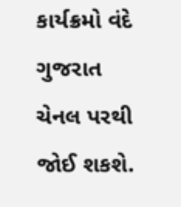કાર્યક્રમો વંદે ગુજરાત ચેનલ પરથી જોઈ શકશે.